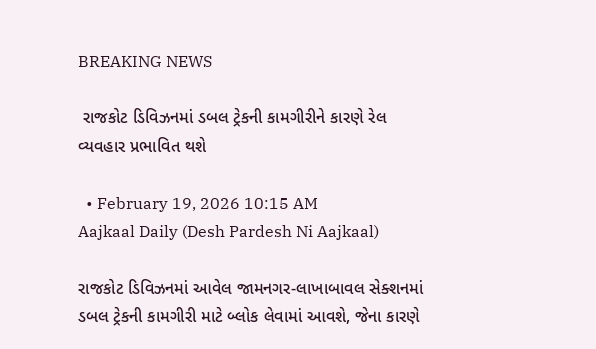BREAKING NEWS

 રાજકોટ ડિવિઝનમાં ડબલ ટ્રેકની કામગીરીને કારણે રેલ વ્યવહાર પ્રભાવિત થશે

  • February 19, 2026 10:15 AM
Aajkaal Daily (Desh Pardesh Ni Aajkaal)

રાજકોટ ડિવિઝનમાં આવેલ જામનગર-લાખાબાવલ સેક્શનમાં ડબલ ટ્રેકની કામગીરી માટે બ્લોક લેવામાં આવશે, જેના કારણે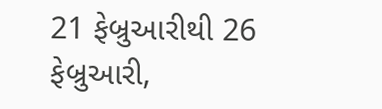21 ફેબ્રુઆરીથી 26 ફેબ્રુઆરી,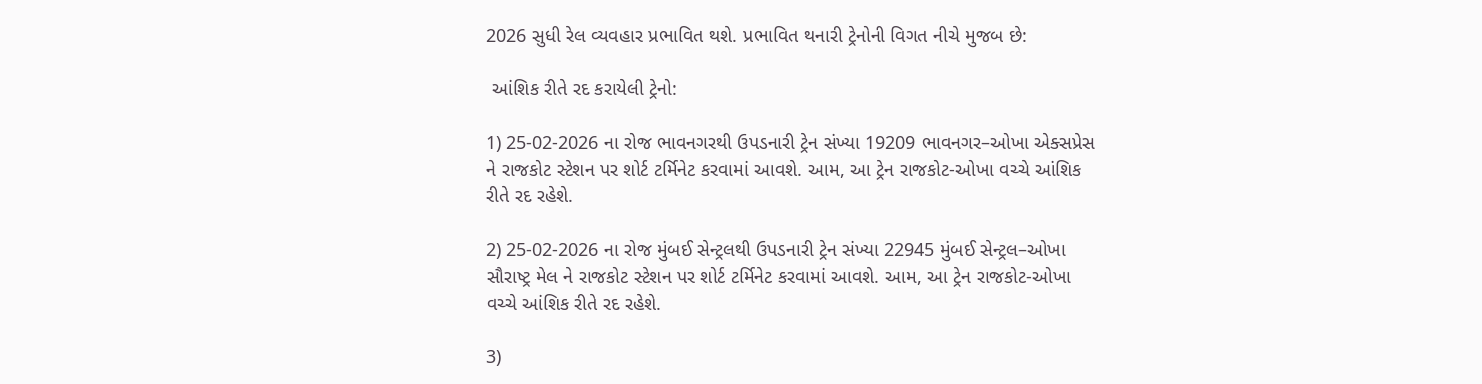2026 સુધી રેલ વ્યવહાર પ્રભાવિત થશે. પ્રભાવિત થનારી ટ્રેનોની વિગત નીચે મુજબ છે:

 આંશિક રીતે રદ કરાયેલી ટ્રેનો:

1) 25-02-2026 ના રોજ ભાવનગરથી ઉપડનારી ટ્રેન સંખ્યા 19209 ભાવનગર–ઓખા એક્સપ્રેસ ને રાજકોટ સ્ટેશન પર શોર્ટ ટર્મિનેટ કરવામાં આવશે. આમ, આ ટ્રેન રાજકોટ-ઓખા વચ્ચે આંશિક રીતે રદ રહેશે.

2) 25-02-2026 ના રોજ મુંબઈ સેન્ટ્રલથી ઉપડનારી ટ્રેન સંખ્યા 22945 મુંબઈ સેન્ટ્રલ–ઓખા સૌરાષ્ટ્ર મેલ ને રાજકોટ સ્ટેશન પર શોર્ટ ટર્મિનેટ કરવામાં આવશે. આમ, આ ટ્રેન રાજકોટ-ઓખા વચ્ચે આંશિક રીતે રદ રહેશે.

3)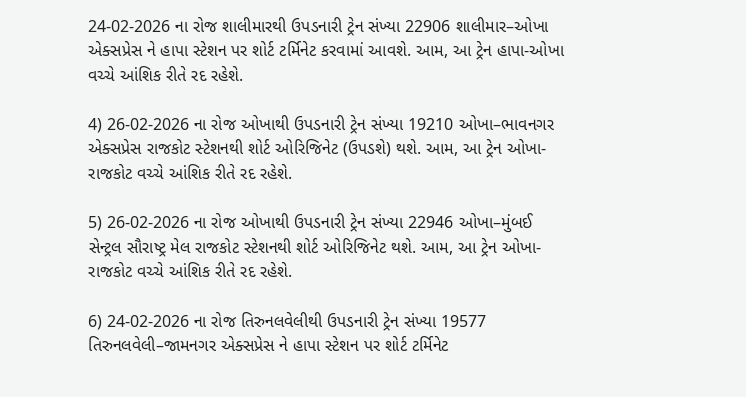24-02-2026 ના રોજ શાલીમારથી ઉપડનારી ટ્રેન સંખ્યા 22906 શાલીમાર–ઓખા એક્સપ્રેસ ને હાપા સ્ટેશન પર શોર્ટ ટર્મિનેટ કરવામાં આવશે. આમ, આ ટ્રેન હાપા-ઓખા વચ્ચે આંશિક રીતે રદ રહેશે.

4) 26-02-2026 ના રોજ ઓખાથી ઉપડનારી ટ્રેન સંખ્યા 19210 ઓખા–ભાવનગર એક્સપ્રેસ રાજકોટ સ્ટેશનથી શોર્ટ ઓરિજિનેટ (ઉપડશે) થશે. આમ, આ ટ્રેન ઓખા-રાજકોટ વચ્ચે આંશિક રીતે રદ રહેશે.

5) 26-02-2026 ના રોજ ઓખાથી ઉપડનારી ટ્રેન સંખ્યા 22946 ઓખા–મુંબઈ સેન્ટ્રલ સૌરાષ્ટ્ર મેલ રાજકોટ સ્ટેશનથી શોર્ટ ઓરિજિનેટ થશે. આમ, આ ટ્રેન ઓખા-રાજકોટ વચ્ચે આંશિક રીતે રદ રહેશે.

6) 24-02-2026 ના રોજ તિરુનલવેલીથી ઉપડનારી ટ્રેન સંખ્યા 19577 તિરુનલવેલી–જામનગર એક્સપ્રેસ ને હાપા સ્ટેશન પર શોર્ટ ટર્મિનેટ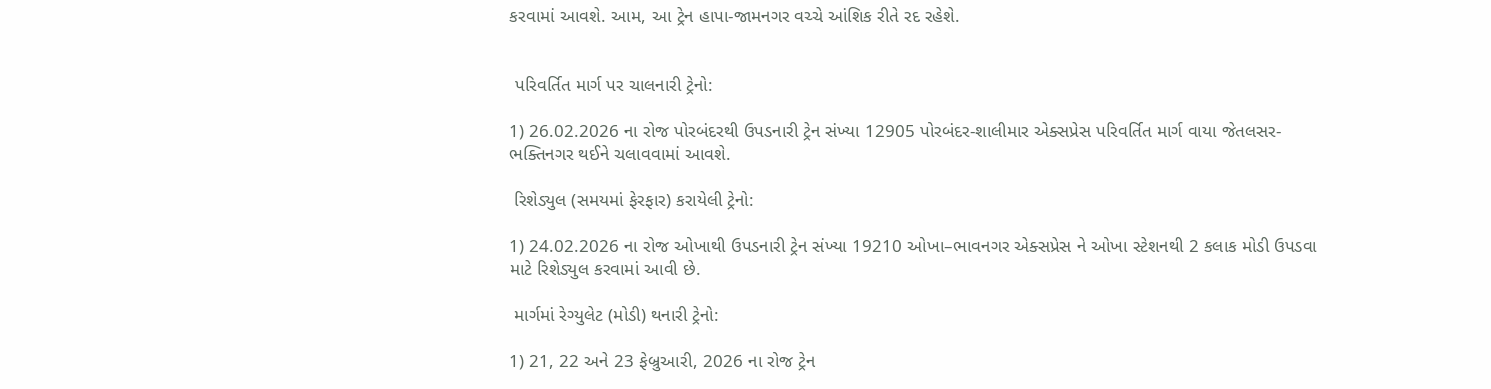કરવામાં આવશે. આમ, આ ટ્રેન હાપા-જામનગર વચ્ચે આંશિક રીતે રદ રહેશે.


 પરિવર્તિત માર્ગ પર ચાલનારી ટ્રેનો:

1) 26.02.2026 ના રોજ પોરબંદરથી ઉપડનારી ટ્રેન સંખ્યા 12905 પોરબંદર-શાલીમાર એક્સપ્રેસ પરિવર્તિત માર્ગ વાયા જેતલસર-ભક્તિનગર થઈને ચલાવવામાં આવશે.

 રિશેડ્યુલ (સમયમાં ફેરફાર) કરાયેલી ટ્રેનો:

1) 24.02.2026 ના રોજ ઓખાથી ઉપડનારી ટ્રેન સંખ્યા 19210 ઓખા–ભાવનગર એક્સપ્રેસ ને ઓખા સ્ટેશનથી 2 કલાક મોડી ઉપડવા માટે રિશેડ્યુલ કરવામાં આવી છે.

 માર્ગમાં રેગ્યુલેટ (મોડી) થનારી ટ્રેનો:

1) 21, 22 અને 23 ફેબ્રુઆરી, 2026 ના રોજ ટ્રેન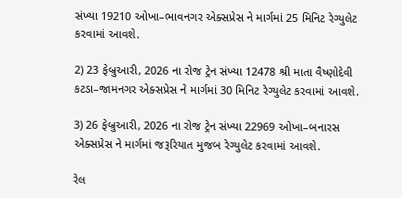સંખ્યા 19210 ઓખા–ભાવનગર એક્સપ્રેસ ને માર્ગમાં 25 મિનિટ રેગ્યુલેટ કરવામાં આવશે.

2) 23 ફેબ્રુઆરી, 2026 ના રોજ ટ્રેન સંખ્યા 12478 શ્રી માતા વૈષ્ણોદેવી કટડા–જામનગર એક્સપ્રેસ ને માર્ગમાં 30 મિનિટ રેગ્યુલેટ કરવામાં આવશે.

3) 26 ફેબ્રુઆરી, 2026 ના રોજ ટ્રેન સંખ્યા 22969 ઓખા–બનારસ એક્સપ્રેસ ને માર્ગમાં જરૂરિયાત મુજબ રેગ્યુલેટ કરવામાં આવશે.

રેલ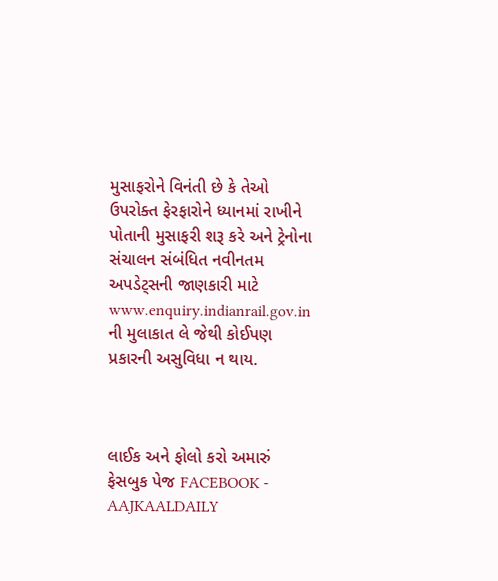મુસાફરોને વિનંતી છે કે તેઓ ઉપરોક્ત ફેરફારોને ધ્યાનમાં રાખીને પોતાની મુસાફરી શરૂ કરે અને ટ્રેનોના સંચાલન સંબંધિત નવીનતમ અપડેટ્સની જાણકારી માટે www.enquiry.indianrail.gov.in ની મુલાકાત લે જેથી કોઈપણ પ્રકારની અસુવિધા ન થાય.



લાઈક અને ફોલો કરો અમારું ફેસબુક પેજ FACEBOOK - AAJKAALDAILY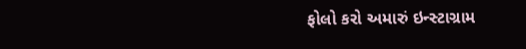ફોલો કરો અમારું ઇન્સ્ટાગ્રામ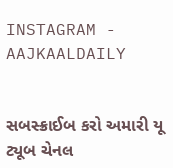INSTAGRAM - AAJKAALDAILY


સબસ્ક્રાઈબ કરો અમારી યૂ ટ્યૂબ ચેનલ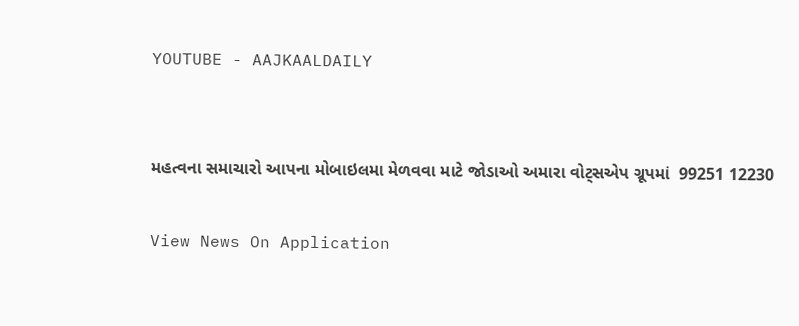YOUTUBE - AAJKAALDAILY


મહત્વના સમાચારો આપના મોબાઇલમા મેળવવા માટે જોડાઓ અમારા વોટ્સએપ ગ્રૂપમાં  99251 12230

View News On Application